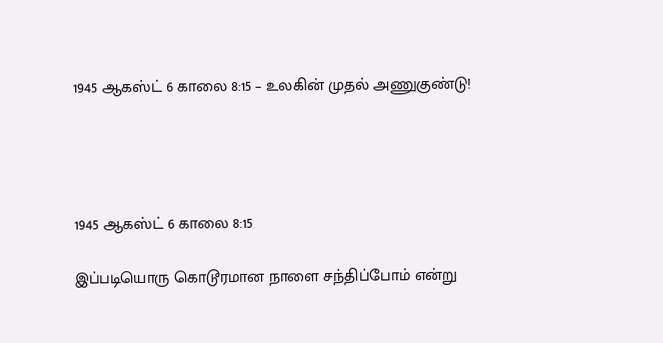1945 ஆகஸ்ட் 6 காலை 8:15 – உலகின் முதல் அணுகுண்டு!




1945 ஆகஸ்ட் 6 காலை 8:15

இப்படியொரு கொடூரமான நாளை சந்திப்போம் என்று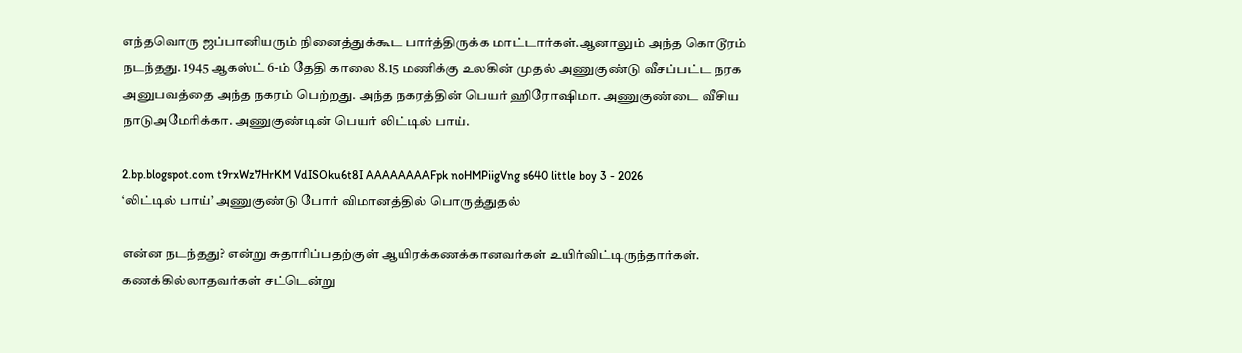எந்தவொரு ஜப்பானியரும் நினைத்துக்கூட பார்த்திருக்க மாட்டார்கள்.ஆனாலும் அந்த கொடூரம் நடந்தது. 1945 ஆகஸ்ட் 6-ம் தேதி காலை 8.15 மணிக்கு உலகின் முதல் அணுகுண்டு வீசப்பட்ட நரக அனுபவத்தை அந்த நகரம் பெற்றது. அந்த நகரத்தின் பெயர் ஹிரோஷிமா. அணுகுண்டை வீசிய நாடுஅமேரிக்கா. அணுகுண்டின் பெயர் லிட்டில் பாய்.

2.bp.blogspot.com t9rxWz7HrKM VdISOku6t8I AAAAAAAAFpk noHMPiigVng s640 little boy 3 - 2026
‘லிட்டில் பாய்’ அணுகுண்டு போர் விமானத்தில் பொருத்துதல்

என்ன நடந்தது? என்று சுதாரிப்பதற்குள் ஆயிரக்கணக்கானவர்கள் உயிர்விட்டிருந்தார்கள். கணக்கில்லாதவர்கள் சட்டென்று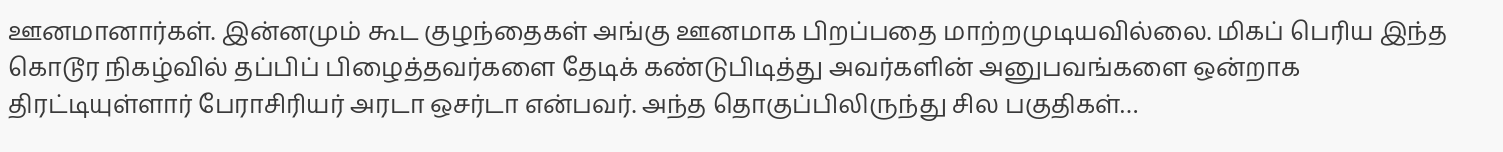ஊனமானார்கள். இன்னமும் கூட குழந்தைகள் அங்கு ஊனமாக பிறப்பதை மாற்றமுடியவில்லை. மிகப் பெரிய இந்த கொடூர நிகழ்வில் தப்பிப் பிழைத்தவர்களை தேடிக் கண்டுபிடித்து அவர்களின் அனுபவங்களை ஒன்றாக திரட்டியுள்ளார் பேராசிரியர் அரடா ஒசர்டா என்பவர். அந்த தொகுப்பிலிருந்து சில பகுதிகள்…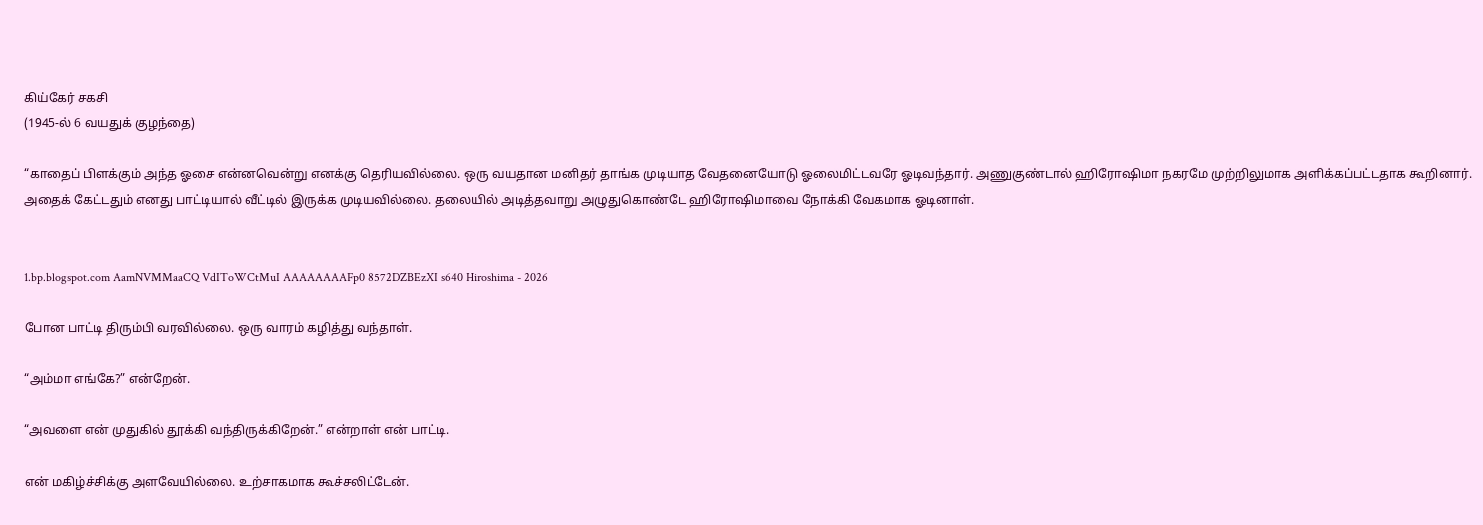கிய்கேர் சகசி
(1945-ல் 6 வயதுக் குழந்தை)

“காதைப் பிளக்கும் அந்த ஓசை என்னவென்று எனக்கு தெரியவில்லை. ஒரு வயதான மனிதர் தாங்க முடியாத வேதனையோடு ஓலைமிட்டவரே ஓடிவந்தார். அணுகுண்டால் ஹிரோஷிமா நகரமே முற்றிலுமாக அளிக்கப்பட்டதாக கூறினார். அதைக் கேட்டதும் எனது பாட்டியால் வீட்டில் இருக்க முடியவில்லை. தலையில் அடித்தவாறு அழுதுகொண்டே ஹிரோஷிமாவை நோக்கி வேகமாக ஓடினாள்.


1.bp.blogspot.com AamNVMMaaCQ VdIToWCtMuI AAAAAAAAFp0 8572DZBEzXI s640 Hiroshima - 2026

போன பாட்டி திரும்பி வரவில்லை. ஒரு வாரம் கழித்து வந்தாள்.

“அம்மா எங்கே?” என்றேன்.

“அவளை என் முதுகில் தூக்கி வந்திருக்கிறேன்.” என்றாள் என் பாட்டி.

என் மகிழ்ச்சிக்கு அளவேயில்லை. உற்சாகமாக கூச்சலிட்டேன்.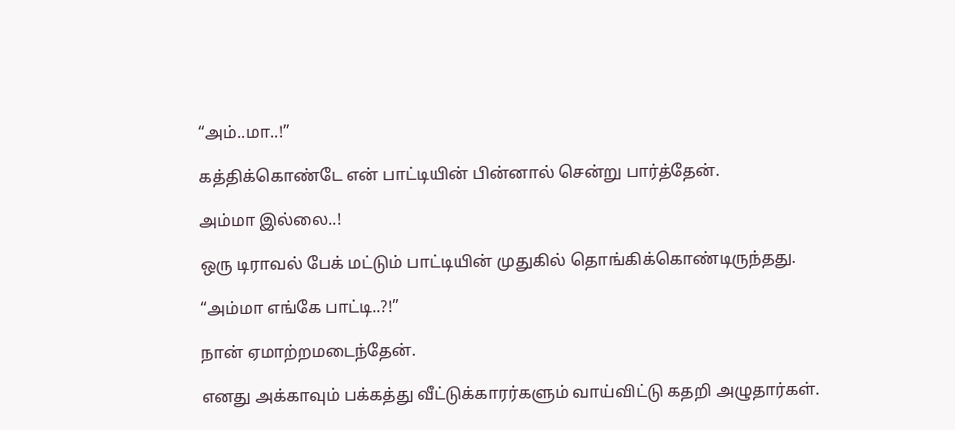“அம்..மா..!”

கத்திக்கொண்டே என் பாட்டியின் பின்னால் சென்று பார்த்தேன்.

அம்மா இல்லை..!

ஒரு டிராவல் பேக் மட்டும் பாட்டியின் முதுகில் தொங்கிக்கொண்டிருந்தது.

“அம்மா எங்கே பாட்டி..?!”

நான் ஏமாற்றமடைந்தேன்.

எனது அக்காவும் பக்கத்து வீட்டுக்காரர்களும் வாய்விட்டு கதறி அழுதார்கள்.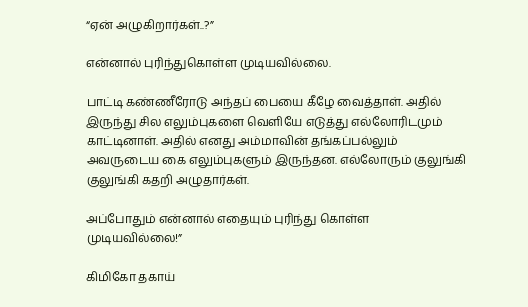“ஏன் அழுகிறார்கள்..?”

என்னால் புரிந்துகொள்ள முடியவில்லை.

பாட்டி கண்ணீரோடு அந்தப் பையை கீழே வைத்தாள். அதில் இருந்து சில எலும்புகளை வெளியே எடுத்து எல்லோரிடமும் காட்டினாள். அதில் எனது அம்மாவின் தங்கப்பல்லும் அவருடைய கை எலும்புகளும் இருந்தன. எல்லோரும் குலுங்கி குலுங்கி கதறி அழுதார்கள்.

அப்போதும் என்னால் எதையும் புரிந்து கொள்ள முடியவில்லை!”

கிமிகோ தகாய்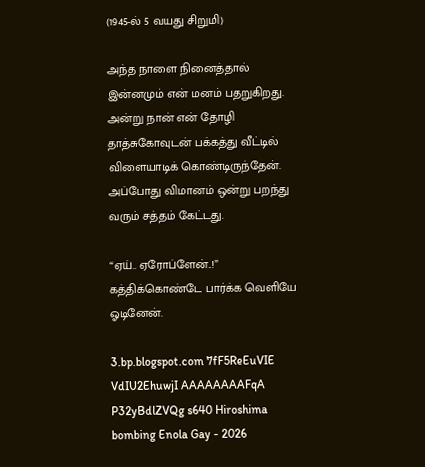(1945-ல் 5 வயது சிறுமி)

அந்த நாளை நினைத்தால் இன்னமும் என் மனம் பதறுகிறது. அன்று நான் என் தோழி தாத்சுகோவுடன் பக்கத்து வீட்டில் விளையாடிக் கொண்டிருந்தேன். அப்போது விமானம் ஒன்று பறந்து வரும் சத்தம் கேட்டது.

“ஏய்.. ஏரோப்ளேன்..!” கத்திக்கொண்டே பார்க்க வெளியே ஓடினேன்.

3.bp.blogspot.com 7fF5ReEuVIE VdIU2EhuwjI AAAAAAAAFqA P32yBdlZVQg s640 Hiroshima bombing Enola Gay - 2026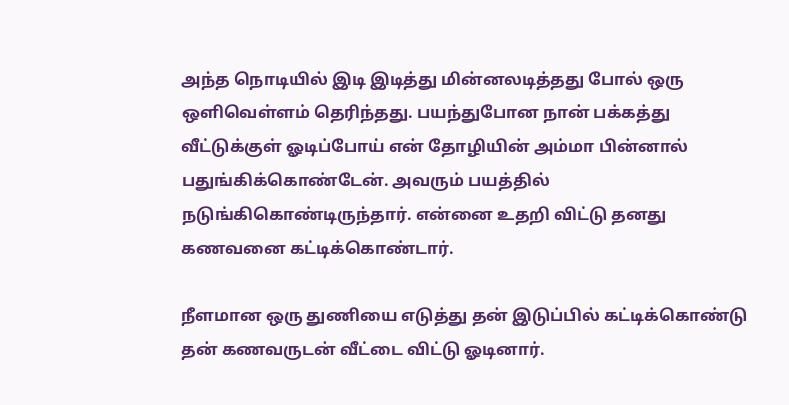அந்த நொடியில் இடி இடித்து மின்னலடித்தது போல் ஒரு ஒளிவெள்ளம் தெரிந்தது. பயந்துபோன நான் பக்கத்து வீட்டுக்குள் ஓடிப்போய் என் தோழியின் அம்மா பின்னால் பதுங்கிக்கொண்டேன். அவரும் பயத்தில் நடுங்கிகொண்டிருந்தார். என்னை உதறி விட்டு தனது கணவனை கட்டிக்கொண்டார்.

நீளமான ஒரு துணியை எடுத்து தன் இடுப்பில் கட்டிக்கொண்டு தன் கணவருடன் வீட்டை விட்டு ஓடினார்.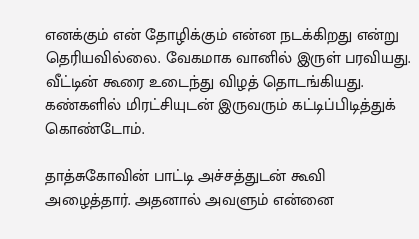எனக்கும் என் தோழிக்கும் என்ன நடக்கிறது என்று தெரியவில்லை. வேகமாக வானில் இருள் பரவியது. வீட்டின் கூரை உடைந்து விழத் தொடங்கியது. கண்களில் மிரட்சியுடன் இருவரும் கட்டிப்பிடித்துக் கொண்டோம்.

தாத்சுகோவின் பாட்டி அச்சத்துடன் கூவி அழைத்தார். அதனால் அவளும் என்னை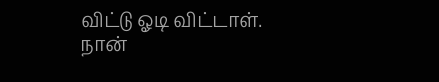விட்டு ஓடி விட்டாள். நான்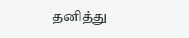தனித்து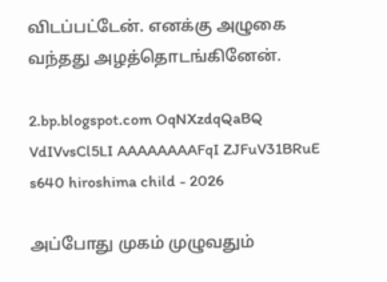விடப்பட்டேன். எனக்கு அழுகை வந்தது அழத்தொடங்கினேன்.

2.bp.blogspot.com OqNXzdqQaBQ VdIVvsCl5LI AAAAAAAAFqI ZJFuV31BRuE s640 hiroshima child - 2026

அப்போது முகம் முழுவதும்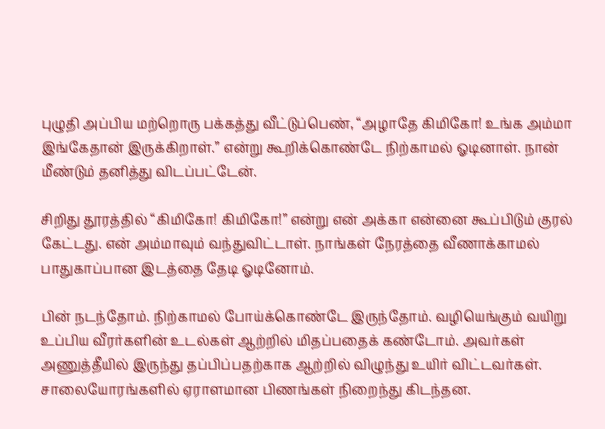புழுதி அப்பிய மற்றொரு பக்கத்து வீட்டுப்பெண், “அழாதே கிமிகோ! உங்க அம்மா இங்கேதான் இருக்கிறாள்.” என்று கூறிக்கொண்டே நிற்காமல் ஓடினாள். நான் மீண்டும் தனித்து விடப்பட்டேன்.

சிறிது தூரத்தில் “கிமிகோ! கிமிகோ!” என்று என் அக்கா என்னை கூப்பிடும் குரல் கேட்டது. என் அம்மாவும் வந்துவிட்டாள். நாங்கள் நேரத்தை வீணாக்காமல் பாதுகாப்பான இடத்தை தேடி ஓடினோம்.

பின் நடந்தோம். நிற்காமல் போய்க்கொண்டே இருந்தோம். வழியெங்கும் வயிறு உப்பிய வீரர்களின் உடல்கள் ஆற்றில் மிதப்பதைக் கண்டோம். அவர்கள் அணுத்தீயில் இருந்து தப்பிப்பதற்காக ஆற்றில் விழுந்து உயிர் விட்டவர்கள். சாலையோரங்களில் ஏராளமான பிணங்கள் நிறைந்து கிடந்தன.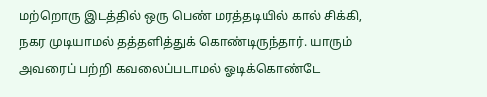மற்றொரு இடத்தில் ஒரு பெண் மரத்தடியில் கால் சிக்கி, நகர முடியாமல் தத்தளித்துக் கொண்டிருந்தார். யாரும் அவரைப் பற்றி கவலைப்படாமல் ஓடிக்கொண்டே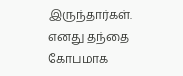இருந்தார்கள். எனது தந்தை கோபமாக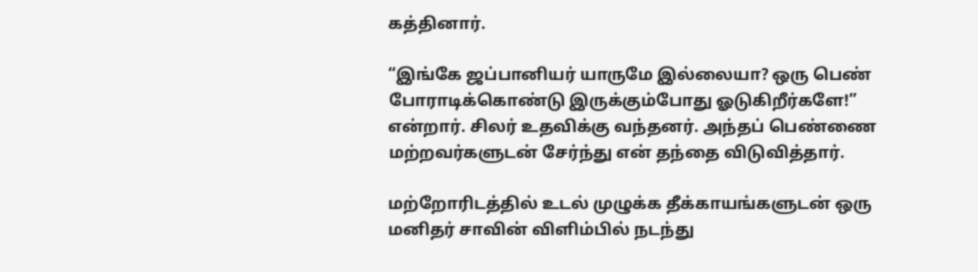கத்தினார்.

“இங்கே ஜப்பானியர் யாருமே இல்லையா? ஒரு பெண் போராடிக்கொண்டு இருக்கும்போது ஓடுகிறீர்களே!” என்றார். சிலர் உதவிக்கு வந்தனர். அந்தப் பெண்ணை மற்றவர்களுடன் சேர்ந்து என் தந்தை விடுவித்தார்.

மற்றோரிடத்தில் உடல் முழுக்க தீக்காயங்களுடன் ஒரு மனிதர் சாவின் விளிம்பில் நடந்து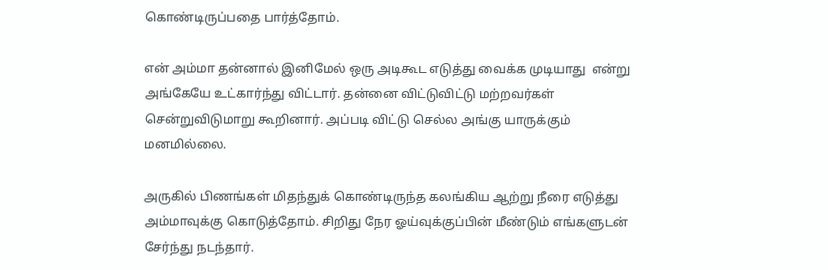கொண்டிருப்பதை பார்த்தோம்.

என் அம்மா தன்னால் இனிமேல் ஒரு அடிகூட எடுத்து வைக்க முடியாது  என்று அங்கேயே உட்கார்ந்து விட்டார். தன்னை விட்டுவிட்டு மற்றவர்கள் சென்றுவிடுமாறு கூறினார். அப்படி விட்டு செல்ல அங்கு யாருக்கும் மனமில்லை.

அருகில் பிணங்கள் மிதந்துக் கொண்டிருந்த கலங்கிய ஆற்று நீரை எடுத்து அம்மாவுக்கு கொடுத்தோம். சிறிது நேர ஓய்வுக்குப்பின் மீண்டும் எங்களுடன் சேர்ந்து நடந்தார்.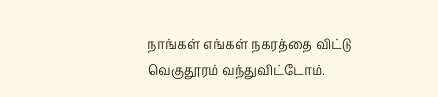நாங்கள் எங்கள் நகரத்தை விட்டு வெகுதூரம் வந்துவிட்டோம்.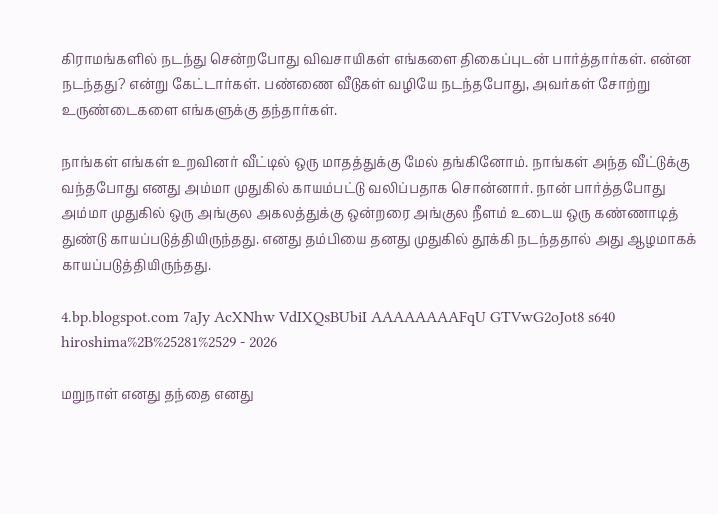கிராமங்களில் நடந்து சென்றபோது விவசாயிகள் எங்களை திகைப்புடன் பார்த்தார்கள். என்ன நடந்தது? என்று கேட்டார்கள். பண்ணை வீடுகள் வழியே நடந்தபோது, அவர்கள் சோற்று உருண்டைகளை எங்களுக்கு தந்தார்கள்.

நாங்கள் எங்கள் உறவினர் வீட்டில் ஒரு மாதத்துக்கு மேல் தங்கினோம். நாங்கள் அந்த வீட்டுக்கு வந்தபோது எனது அம்மா முதுகில் காயம்பட்டு வலிப்பதாக சொன்னார். நான் பார்த்தபோது அம்மா முதுகில் ஒரு அங்குல அகலத்துக்கு ஒன்றரை அங்குல நீளம் உடைய ஒரு கண்ணாடித் துண்டு காயப்படுத்தியிருந்தது. எனது தம்பியை தனது முதுகில் தூக்கி நடந்ததால் அது ஆழமாகக் காயப்படுத்தியிருந்தது.

4.bp.blogspot.com 7aJy AcXNhw VdIXQsBUbiI AAAAAAAAFqU GTVwG2oJot8 s640 hiroshima%2B%25281%2529 - 2026

மறுநாள் எனது தந்தை எனது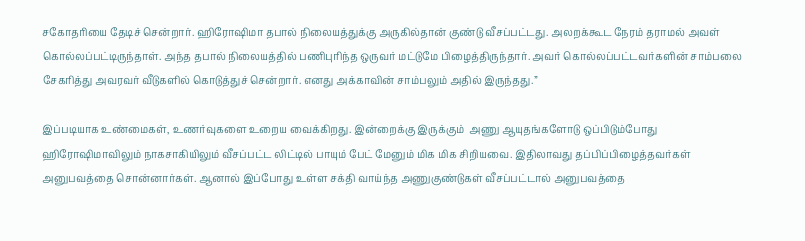சகோதரியை தேடிச் சென்றார். ஹிரோஷிமா தபால் நிலையத்துக்கு அருகில்தான் குண்டு வீசப்பட்டது. அலறக்கூட நேரம் தராமல் அவள் கொல்லப்பட்டிருந்தாள். அந்த தபால் நிலையத்தில் பணிபுரிந்த ஒருவர் மட்டுமே பிழைத்திருந்தார். அவர் கொல்லப்பட்டவர்களின் சாம்பலை சேகரித்து அவரவர் வீடுகளில் கொடுத்துச் சென்றார். எனது அக்காவின் சாம்பலும் அதில் இருந்தது.”

இப்படியாக உண்மைகள், உணர்வுகளை உறைய வைக்கிறது. இன்றைக்கு இருக்கும்  அணு ஆயுதங்களோடு ஒப்பிடும்போது ஹிரோஷிமாவிலும் நாகசாகியிலும் வீசப்பட்ட லிட்டில் பாயும் பேட் மேனும் மிக மிக சிறியவை. இதிலாவது தப்பிப்பிழைத்தவர்கள் அனுபவத்தை சொன்னார்கள். ஆனால் இப்போது உள்ள சக்தி வாய்ந்த அணுகுண்டுகள் வீசப்பட்டால் அனுபவத்தை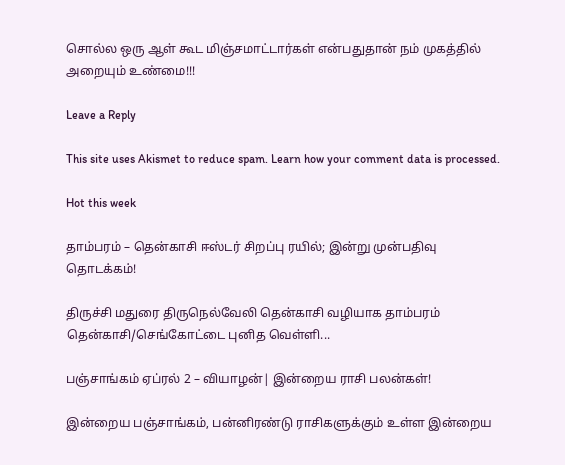சொல்ல ஒரு ஆள் கூட மிஞ்சமாட்டார்கள் என்பதுதான் நம் முகத்தில் அறையும் உண்மை!!!

Leave a Reply

This site uses Akismet to reduce spam. Learn how your comment data is processed.

Hot this week

தாம்பரம் – தென்காசி ஈஸ்டர் சிறப்பு ரயில்; இன்று முன்பதிவு தொடக்கம்!

திருச்சி மதுரை திருநெல்வேலி தென்காசி வழியாக தாம்பரம் தென்காசி/செங்கோட்டை புனித வெள்ளி...

பஞ்சாங்கம் ஏப்ரல் 2 – வியாழன்| இன்றைய ராசி பலன்கள்!

இன்றைய பஞ்சாங்கம், பன்னிரண்டு ராசிகளுக்கும் உள்ள இன்றைய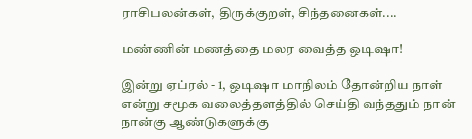ராசிபலன்கள், திருக்குறள், சிந்தனைகள்....

மண்ணின் மணத்தை மலர வைத்த ஒடிஷா!

இன்று ஏப்ரல் - 1, ஒடிஷா மாநிலம் தோன்றிய நாள் என்று சமூக வலைத்தளத்தில் செய்தி வந்ததும் நான் நான்கு ஆண்டுகளுக்கு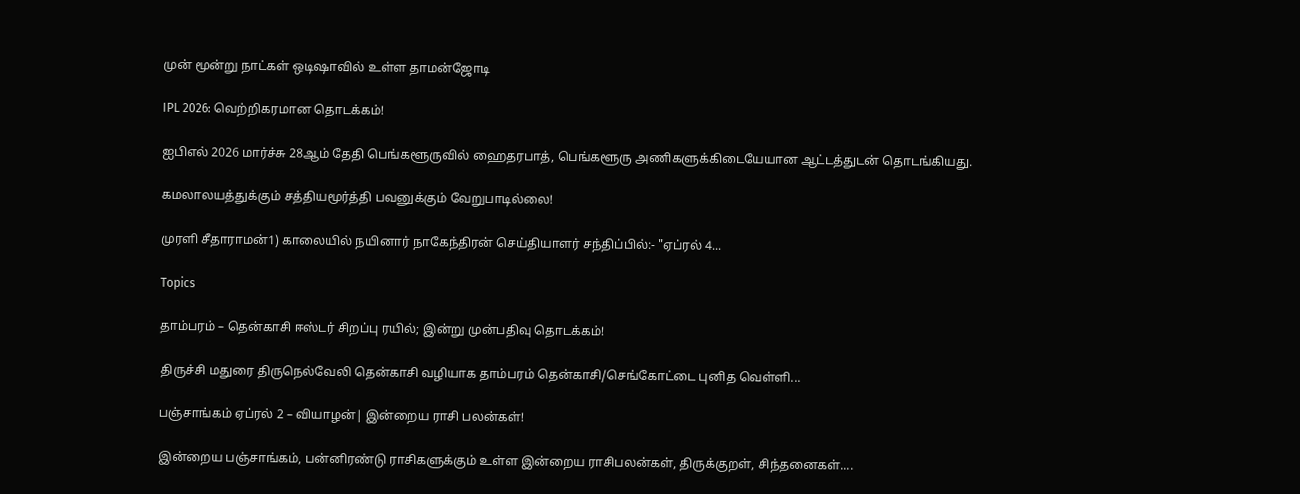முன் மூன்று நாட்கள் ஒடிஷாவில் உள்ள தாமன்ஜோடி

IPL 2026: வெற்றிகரமான தொடக்கம்!

ஐபிஎல் 2026 மார்ச்சு 28ஆம் தேதி பெங்களூருவில் ஹைதரபாத், பெங்களூரு அணிகளுக்கிடையேயான ஆட்டத்துடன் தொடங்கியது.

கமலாலயத்துக்கும் சத்தியமூர்த்தி பவனுக்கும் வேறுபாடில்லை!

முரளி சீதாராமன்1) காலையில் நயினார் நாகேந்திரன் செய்தியாளர் சந்திப்பில்:- "ஏப்ரல் 4...

Topics

தாம்பரம் – தென்காசி ஈஸ்டர் சிறப்பு ரயில்; இன்று முன்பதிவு தொடக்கம்!

திருச்சி மதுரை திருநெல்வேலி தென்காசி வழியாக தாம்பரம் தென்காசி/செங்கோட்டை புனித வெள்ளி...

பஞ்சாங்கம் ஏப்ரல் 2 – வியாழன்| இன்றைய ராசி பலன்கள்!

இன்றைய பஞ்சாங்கம், பன்னிரண்டு ராசிகளுக்கும் உள்ள இன்றைய ராசிபலன்கள், திருக்குறள், சிந்தனைகள்....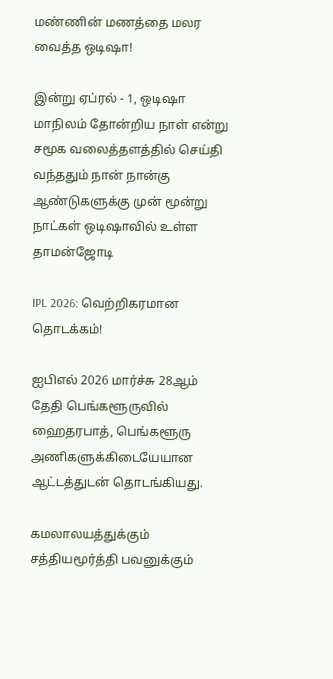மண்ணின் மணத்தை மலர வைத்த ஒடிஷா!

இன்று ஏப்ரல் - 1, ஒடிஷா மாநிலம் தோன்றிய நாள் என்று சமூக வலைத்தளத்தில் செய்தி வந்ததும் நான் நான்கு ஆண்டுகளுக்கு முன் மூன்று நாட்கள் ஒடிஷாவில் உள்ள தாமன்ஜோடி

IPL 2026: வெற்றிகரமான தொடக்கம்!

ஐபிஎல் 2026 மார்ச்சு 28ஆம் தேதி பெங்களூருவில் ஹைதரபாத், பெங்களூரு அணிகளுக்கிடையேயான ஆட்டத்துடன் தொடங்கியது.

கமலாலயத்துக்கும் சத்தியமூர்த்தி பவனுக்கும்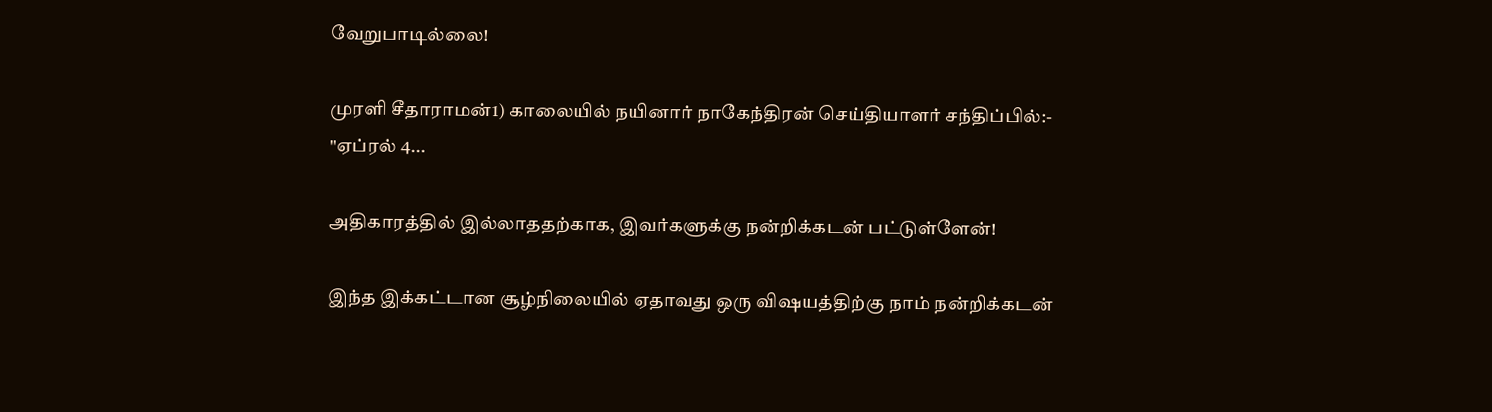வேறுபாடில்லை!

முரளி சீதாராமன்1) காலையில் நயினார் நாகேந்திரன் செய்தியாளர் சந்திப்பில்:- "ஏப்ரல் 4...

அதிகாரத்தில் இல்லாததற்காக, இவர்களுக்கு நன்றிக்கடன் பட்டுள்ளேன்!

இந்த இக்கட்டான சூழ்நிலையில் ஏதாவது ஒரு விஷயத்திற்கு நாம் நன்றிக்கடன்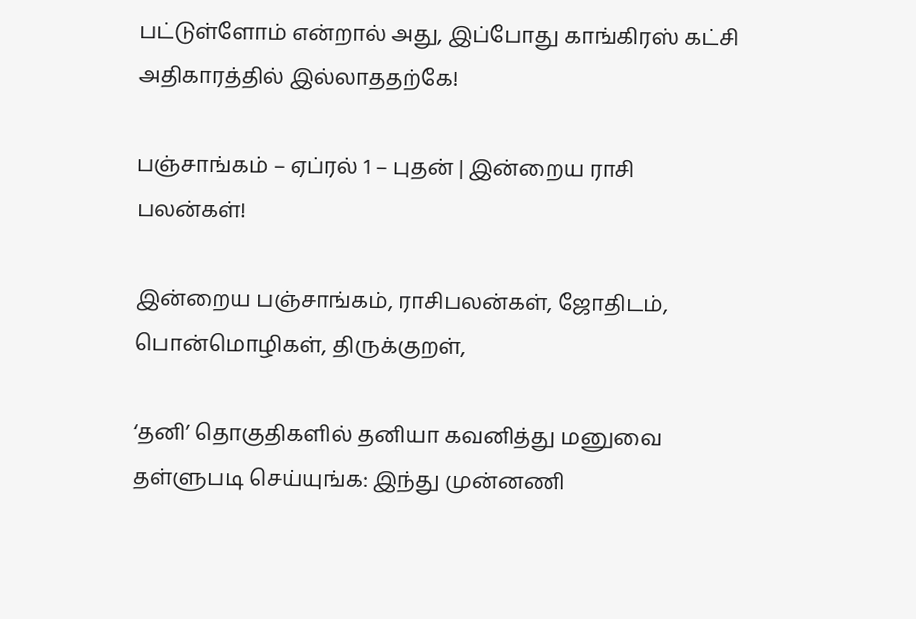பட்டுள்ளோம் என்றால் அது, இப்போது காங்கிரஸ் கட்சி அதிகாரத்தில் இல்லாததற்கே!

பஞ்சாங்கம் – ஏப்ரல் 1 – புதன் | இன்றைய ராசி பலன்கள்!

இன்றைய பஞ்சாங்கம், ராசிபலன்கள், ஜோதிடம், பொன்மொழிகள், திருக்குறள்,

‘தனி’ தொகுதிகளில் தனியா கவனித்து மனுவை தள்ளுபடி செய்யுங்க: இந்து முன்னணி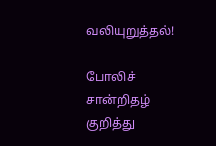வலியுறுத்தல்!

போலிச் சான்றிதழ் குறித்து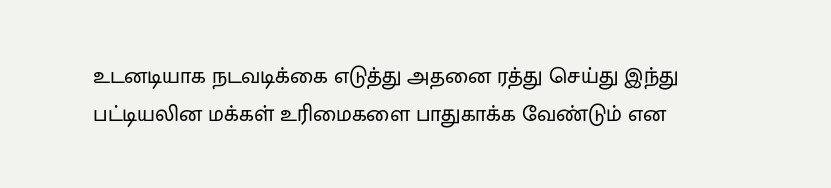உடனடியாக நடவடிக்கை எடுத்து அதனை ரத்து செய்து இந்து பட்டியலின மக்கள் உரிமைகளை பாதுகாக்க வேண்டும் என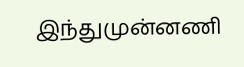இந்துமுன்னணி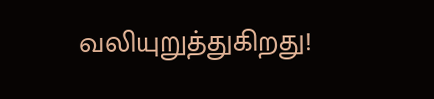வலியுறுத்துகிறது!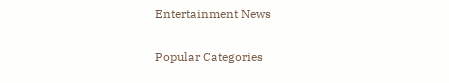Entertainment News

Popular Categories